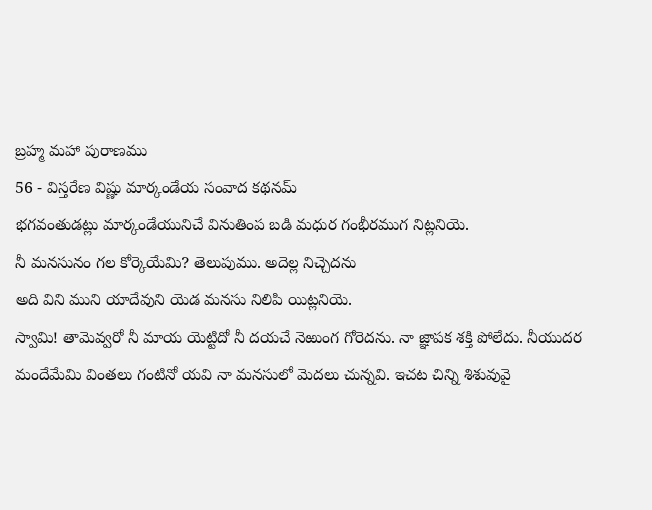బ్రహ్మ మహా పురాణము
56 - విస్తరేణ విష్ణు మార్కండేయ సంవాద కథనమ్
భగవంతుడట్లు మార్కండేయునిచే వినుతింప బడి మధుర గంభీరముగ నిట్లనియె.
నీ మనసునం గల కోర్కెయేమి? తెలుపుము. అదెల్ల నిచ్చెదను
అది విని ముని యాదేవుని యెడ మనసు నిలిపి యిట్లనియె.
స్వామి! తామెవ్వరో నీ మాయ యెట్టిదో నీ దయచే నెఱుంగ గోరెదను. నా జ్ఞాపక శక్తి పోలేదు. నీయుదర మందేమేమి వింతలు గంటినో యవి నా మనసులో మెదలు చున్నవి. ఇచట చిన్ని శిశువువై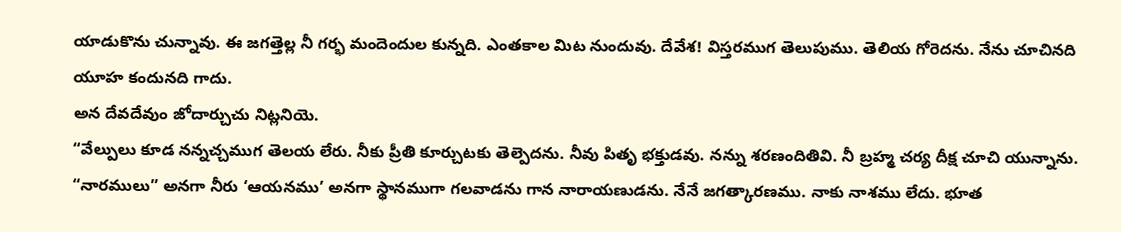యాడుకొను చున్నావు. ఈ జగత్తెల్ల నీ గర్భ మందెందుల కున్నది. ఎంతకాల మిట నుందువు. దేవేశ! విస్తరముగ తెలుపుము. తెలియ గోరెదను. నేను చూచినది యూహ కందునది గాదు.
అన దేవదేవుం జోదార్చుచు నిట్లనియె.
“వేల్పులు కూడ నన్నచ్చముగ తెలయ లేరు. నీకు ప్రీతి కూర్చుటకు తెల్పెదను. నీవు పితృ భక్తుడవు. నన్ను శరణందితివి. నీ బ్రహ్మ చర్య దీక్ష చూచి యున్నాను. “నారములు” అనగా నీరు ‘ఆయనము’ అనగా స్థానముగా గలవాడను గాన నారాయణుడను. నేనే జగత్కారణము. నాకు నాశము లేదు. భూత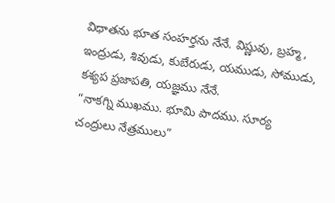విధాతను భూత సంహర్తను నేనే. విష్ణువు, బ్రహ్మ, ఇంద్రుడు, శివుడు, కుబేరుడు, యముడు, సోముడు, కశ్యప ప్రజాపతి, యజ్ఞము నేనే.
“నాకగ్ని ముఖము. భూమి పాదము. సూర్య చంద్రులు నేత్రములు”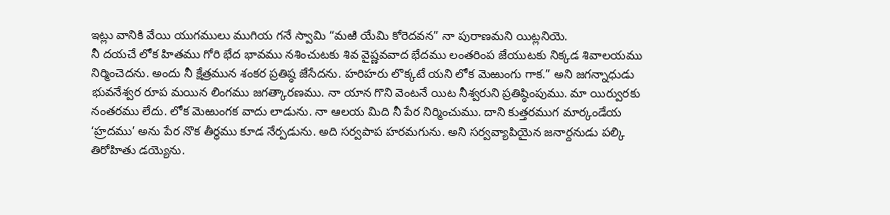ఇట్లు వానికి వేయి యుగములు ముగియ గనే స్వామి “మఱి యేమి కోరెదవన” నా పురాణమని యిట్లనియె.
నీ దయచే లోక హితము గోరి భేద భావము నశించుటకు శివ వైష్ణవవాద భేదము లంతరింప జేయుటకు నిక్కడ శివాలయము నిర్మించెదను. అందు నీ క్షేత్రమున శంకర ప్రతిష్ఠ జేసేదను. హరిహరు లొక్కటే యని లోక మెఱుంగు గాక.” అని జగన్నాధుడు భువనేశ్వర రూప మయిన లింగము జగత్కారణము. నా యాన గొని వెంటనే యిట నీశ్వరుని ప్రతిష్ఠింపుము. మా యిర్వురకు నంతరము లేదు. లోక మెఱుంగక వాదు లాడును. నా ఆలయ మిది నీ పేర నిర్మించుము. దాని కుత్తరముగ మార్కండేయ ‘హ్రదము’ అను పేర నొక తీర్థము కూడ నేర్పడును. అది సర్వపాప హరమగును. అని సర్వవ్యాపియైన జనార్దనుడు పల్కి తిరోహితు డయ్యెను.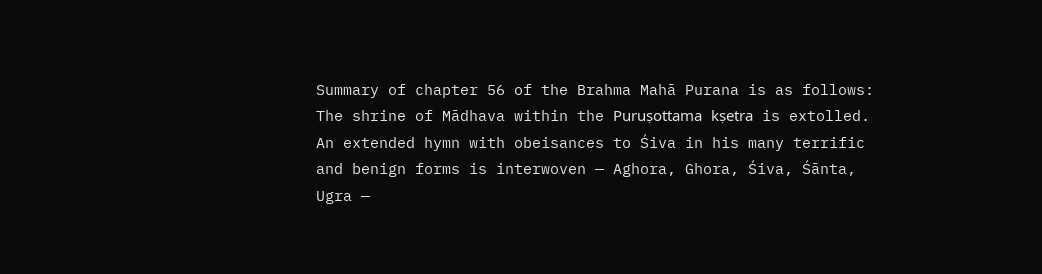Summary of chapter 56 of the Brahma Mahā Purana is as follows:
The shrine of Mādhava within the Puruṣottama kṣetra is extolled. An extended hymn with obeisances to Śiva in his many terrific and benign forms is interwoven — Aghora, Ghora, Śiva, Śānta, Ugra —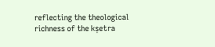reflecting the theological richness of the kṣetra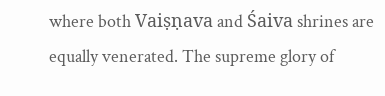where both Vaiṣṇava and Śaiva shrines are equally venerated. The supreme glory of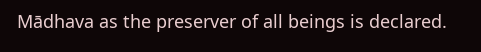Mādhava as the preserver of all beings is declared.